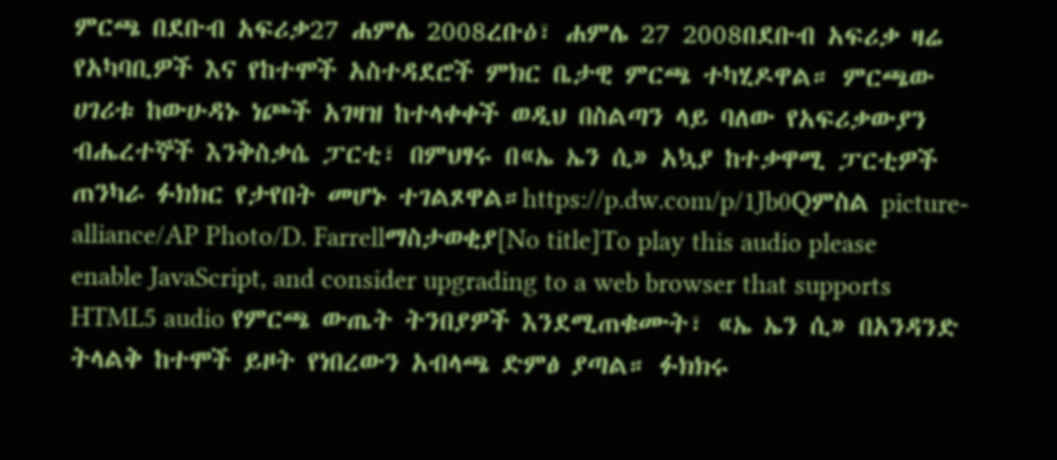ምርጫ በደቡብ አፍሪቃ27 ሐምሌ 2008ረቡዕ፣ ሐምሌ 27 2008በደቡብ አፍሪቃ ዛሬ የአካባቢዎች እና የከተሞች አስተዳደሮች ምክር ቤታዊ ምርጫ ተካሂዶዋል። ምርጫው ሀገሪቱ ከውሁዳኑ ነጮች አገዛዝ ከተላቀቀች ወዲህ በስልጣን ላይ ባለው የአፍሪቃውያን ብሔረተኞች እንቅስቃሴ ፓርቲ፣ በምህፃሩ በ«ኤ ኤን ሲ» አኳያ ከተቃዋሚ ፓርቲዎች ጠንካራ ፉክክር የታየበት መሆኑ ተገልጾዋል።https://p.dw.com/p/1Jb0Qምስል picture-alliance/AP Photo/D. Farrellማስታወቂያ[No title]To play this audio please enable JavaScript, and consider upgrading to a web browser that supports HTML5 audio የምርጫ ውጤት ትንበያዎች እንደሚጠቁሙት፣ «ኤ ኤን ሲ» በአንዳንድ ትላልቅ ከተሞች ይዞት የነበረውን አብላጫ ድምፅ ያጣል። ፉክክሩ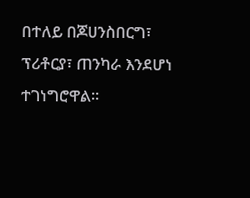በተለይ በጆሀንስበርግ፣ ፕሪቶርያ፣ ጠንካራ እንደሆነ ተገነግሮዋል።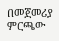በመጀመሪያ ምርጫው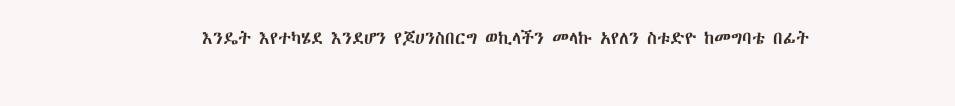እንዴት እየተካሄደ እንደሆን የጆሀንስበርግ ወኪላችን መላኩ አየለን ስቱድዮ ከመግባቴ በፊት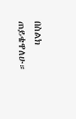በስልክ ጠይቄዋለሁ።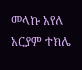መላኩ አየለ አርያም ተክሌ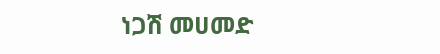ነጋሽ መሀመድ